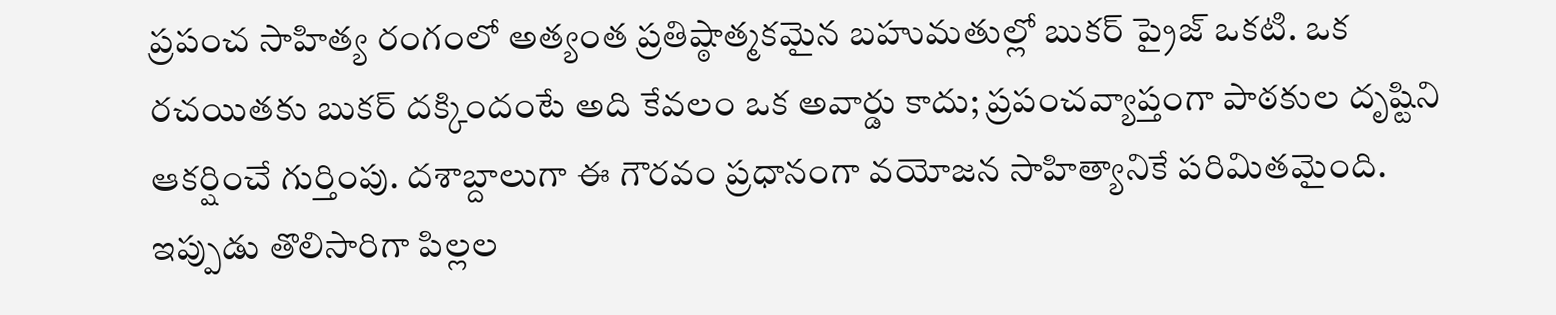ప్రపంచ సాహిత్య రంగంలో అత్యంత ప్రతిష్ఠాత్మకమైన బహుమతుల్లో బుకర్ ప్రైజ్ ఒకటి. ఒక రచయితకు బుకర్ దక్కిందంటే అది కేవలం ఒక అవార్డు కాదు; ప్రపంచవ్యాప్తంగా పాఠకుల దృష్టిని ఆకర్షించే గుర్తింపు. దశాబ్దాలుగా ఈ గౌరవం ప్రధానంగా వయోజన సాహిత్యానికే పరిమితమైంది. ఇప్పుడు తొలిసారిగా పిల్లల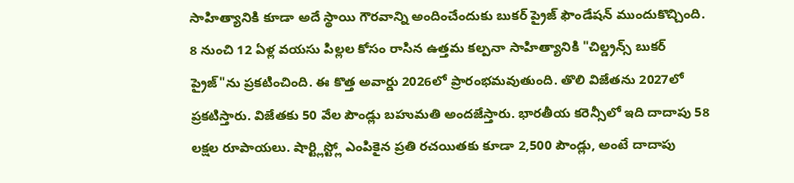సాహిత్యానికి కూడా అదే స్థాయి గౌరవాన్ని అందించేందుకు బుకర్ ప్రైజ్ ఫౌండేషన్ ముందుకొచ్చింది. 8 నుంచి 12 ఏళ్ల వయసు పిల్లల కోసం రాసిన ఉత్తమ కల్పనా సాహిత్యానికి "చిల్డ్రన్స్ బుకర్ ప్రైజ్"ను ప్రకటించింది. ఈ కొత్త అవార్డు 2026లో ప్రారంభమవుతుంది. తొలి విజేతను 2027లో ప్రకటిస్తారు. విజేతకు 50 వేల పౌండ్లు బహుమతి అందజేస్తారు. భారతీయ కరెన్సీలో ఇది దాదాపు 58 లక్షల రూపాయలు. షార్ట్లిస్ట్లో ఎంపికైన ప్రతి రచయితకు కూడా 2,500 పౌండ్లు, అంటే దాదాపు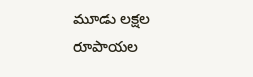మూడు లక్షల రూపాయల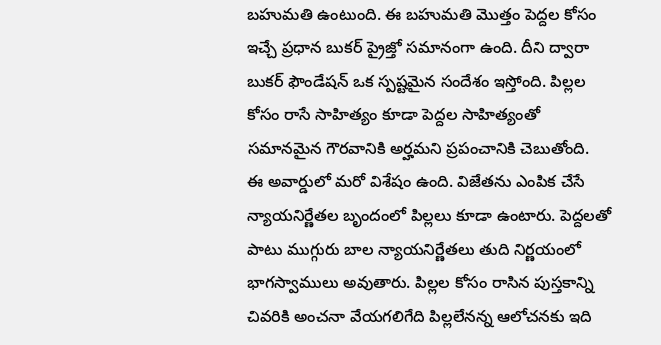బహుమతి ఉంటుంది. ఈ బహుమతి మొత్తం పెద్దల కోసం ఇచ్చే ప్రధాన బుకర్ ప్రైజ్తో సమానంగా ఉంది. దీని ద్వారా బుకర్ ఫౌండేషన్ ఒక స్పష్టమైన సందేశం ఇస్తోంది. పిల్లల కోసం రాసే సాహిత్యం కూడా పెద్దల సాహిత్యంతో సమానమైన గౌరవానికి అర్హమని ప్రపంచానికి చెబుతోంది.
ఈ అవార్డులో మరో విశేషం ఉంది. విజేతను ఎంపిక చేసే న్యాయనిర్ణేతల బృందంలో పిల్లలు కూడా ఉంటారు. పెద్దలతో పాటు ముగ్గురు బాల న్యాయనిర్ణేతలు తుది నిర్ణయంలో భాగస్వాములు అవుతారు. పిల్లల కోసం రాసిన పుస్తకాన్ని చివరికి అంచనా వేయగలిగేది పిల్లలేనన్న ఆలోచనకు ఇది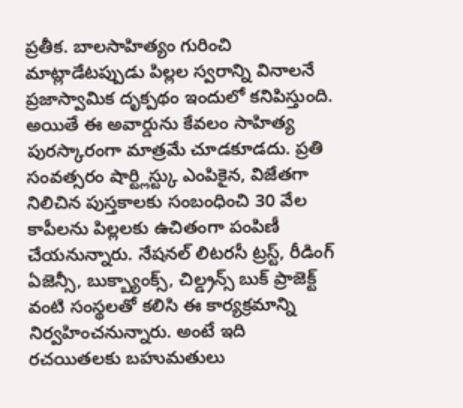ప్రతీక. బాలసాహిత్యం గురించి మాట్లాడేటప్పుడు పిల్లల స్వరాన్ని వినాలనే ప్రజాస్వామిక దృక్పథం ఇందులో కనిపిస్తుంది. అయితే ఈ అవార్డును కేవలం సాహిత్య పురస్కారంగా మాత్రమే చూడకూడదు. ప్రతి సంవత్సరం షార్ట్లిస్ట్కు ఎంపికైన, విజేతగా నిలిచిన పుస్తకాలకు సంబంధించి 30 వేల కాపీలను పిల్లలకు ఉచితంగా పంపిణీ చేయనున్నారు. నేషనల్ లిటరసీ ట్రస్ట్, రీడింగ్ ఏజెన్సీ, బుక్బ్యాంక్స్, చిల్డ్రన్స్ బుక్ ప్రాజెక్ట్ వంటి సంస్థలతో కలిసి ఈ కార్యక్రమాన్ని నిర్వహించనున్నారు. అంటే ఇది రచయితలకు బహుమతులు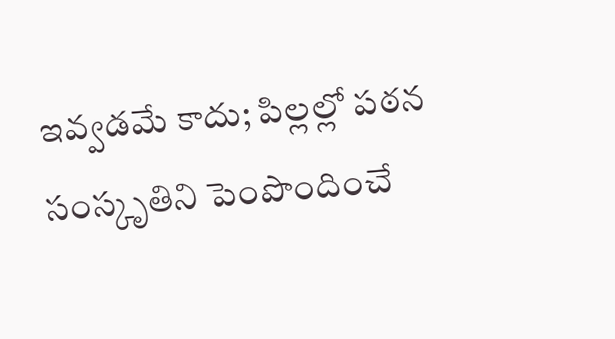ఇవ్వడమే కాదు; పిల్లల్లో పఠన సంస్కృతిని పెంపొందించే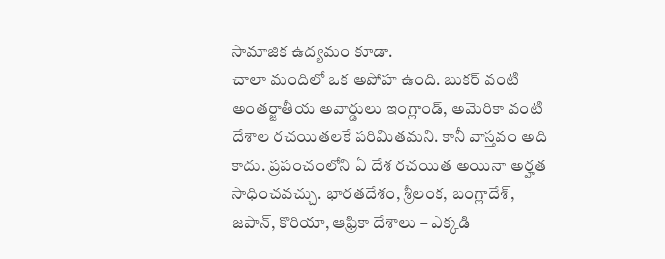సామాజిక ఉద్యమం కూడా.
చాలా మందిలో ఒక అపోహ ఉంది. బుకర్ వంటి అంతర్జాతీయ అవార్డులు ఇంగ్లాండ్, అమెరికా వంటి దేశాల రచయితలకే పరిమితమని. కానీ వాస్తవం అది కాదు. ప్రపంచంలోని ఏ దేశ రచయిత అయినా అర్హత సాధించవచ్చు. భారతదేశం, శ్రీలంక, బంగ్లాదేశ్, జపాన్, కొరియా, ఆఫ్రికా దేశాలు – ఎక్కడి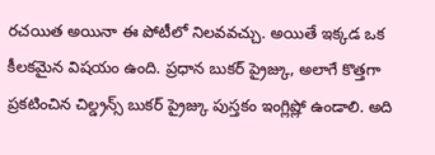రచయిత అయినా ఈ పోటీలో నిలవవచ్చు. అయితే ఇక్కడ ఒక కీలకమైన విషయం ఉంది. ప్రధాన బుకర్ ప్రైజ్కు, అలాగే కొత్తగా ప్రకటించిన చిల్డ్రన్స్ బుకర్ ప్రైజ్కు పుస్తకం ఇంగ్లిష్లో ఉండాలి. అది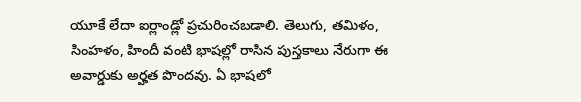యూకే లేదా ఐర్లాండ్లో ప్రచురించబడాలి. తెలుగు, తమిళం, సింహళం, హిందీ వంటి భాషల్లో రాసిన పుస్తకాలు నేరుగా ఈ అవార్డుకు అర్హత పొందవు. ఏ భాషలో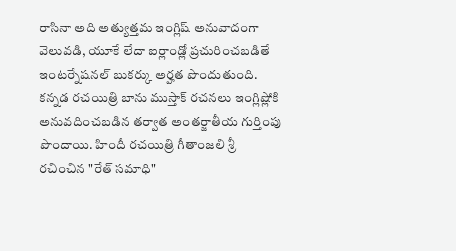రాసినా అది అత్యుత్తమ ఇంగ్లిష్ అనువాదంగా వెలువడి, యూకే లేదా ఐర్లాండ్లో ప్రచురించబడితే ఇంటర్నేషనల్ బుకర్కు అర్హత పొందుతుంది. కన్నడ రచయిత్రి బాను ముస్తాక్ రచనలు ఇంగ్లిష్లోకి అనువదించబడిన తర్వాత అంతర్జాతీయ గుర్తింపు పొందాయి. హిందీ రచయిత్రి గీతాంజలి శ్రీ రచించిన "రేత్ సమాధి"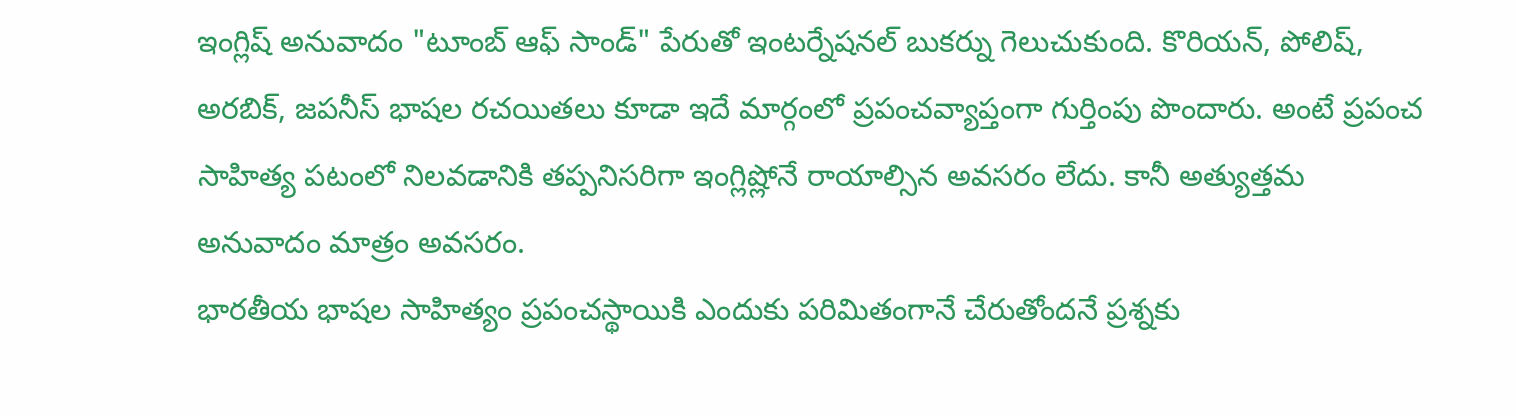ఇంగ్లిష్ అనువాదం "టూంబ్ ఆఫ్ సాండ్" పేరుతో ఇంటర్నేషనల్ బుకర్ను గెలుచుకుంది. కొరియన్, పోలిష్, అరబిక్, జపనీస్ భాషల రచయితలు కూడా ఇదే మార్గంలో ప్రపంచవ్యాప్తంగా గుర్తింపు పొందారు. అంటే ప్రపంచ సాహిత్య పటంలో నిలవడానికి తప్పనిసరిగా ఇంగ్లిష్లోనే రాయాల్సిన అవసరం లేదు. కానీ అత్యుత్తమ అనువాదం మాత్రం అవసరం.
భారతీయ భాషల సాహిత్యం ప్రపంచస్థాయికి ఎందుకు పరిమితంగానే చేరుతోందనే ప్రశ్నకు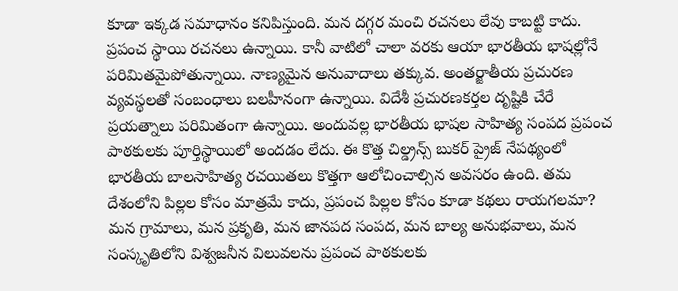కూడా ఇక్కడ సమాధానం కనిపిస్తుంది. మన దగ్గర మంచి రచనలు లేవు కాబట్టి కాదు. ప్రపంచ స్థాయి రచనలు ఉన్నాయి. కానీ వాటిలో చాలా వరకు ఆయా భారతీయ భాషల్లోనే పరిమితమైపోతున్నాయి. నాణ్యమైన అనువాదాలు తక్కువ. అంతర్జాతీయ ప్రచురణ వ్యవస్థలతో సంబంధాలు బలహీనంగా ఉన్నాయి. విదేశీ ప్రచురణకర్తల దృష్టికి చేరే ప్రయత్నాలు పరిమితంగా ఉన్నాయి. అందువల్ల భారతీయ భాషల సాహిత్య సంపద ప్రపంచ పాఠకులకు పూర్తిస్థాయిలో అందడం లేదు. ఈ కొత్త చిల్డ్రన్స్ బుకర్ ప్రైజ్ నేపథ్యంలో భారతీయ బాలసాహిత్య రచయితలు కొత్తగా ఆలోచించాల్సిన అవసరం ఉంది. తమ దేశంలోని పిల్లల కోసం మాత్రమే కాదు, ప్రపంచ పిల్లల కోసం కూడా కథలు రాయగలమా? మన గ్రామాలు, మన ప్రకృతి, మన జానపద సంపద, మన బాల్య అనుభవాలు, మన సంస్కృతిలోని విశ్వజనీన విలువలను ప్రపంచ పాఠకులకు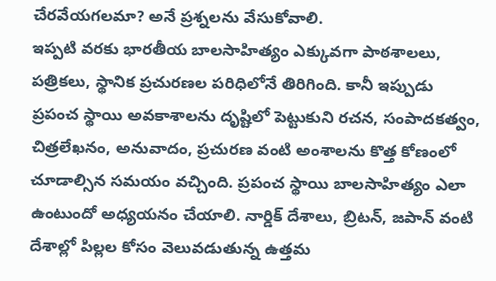చేరవేయగలమా? అనే ప్రశ్నలను వేసుకోవాలి.
ఇప్పటి వరకు భారతీయ బాలసాహిత్యం ఎక్కువగా పాఠశాలలు, పత్రికలు, స్థానిక ప్రచురణల పరిధిలోనే తిరిగింది. కానీ ఇప్పుడు ప్రపంచ స్థాయి అవకాశాలను దృష్టిలో పెట్టుకుని రచన, సంపాదకత్వం, చిత్రలేఖనం, అనువాదం, ప్రచురణ వంటి అంశాలను కొత్త కోణంలో చూడాల్సిన సమయం వచ్చింది. ప్రపంచ స్థాయి బాలసాహిత్యం ఎలా ఉంటుందో అధ్యయనం చేయాలి. నార్డిక్ దేశాలు, బ్రిటన్, జపాన్ వంటి దేశాల్లో పిల్లల కోసం వెలువడుతున్న ఉత్తమ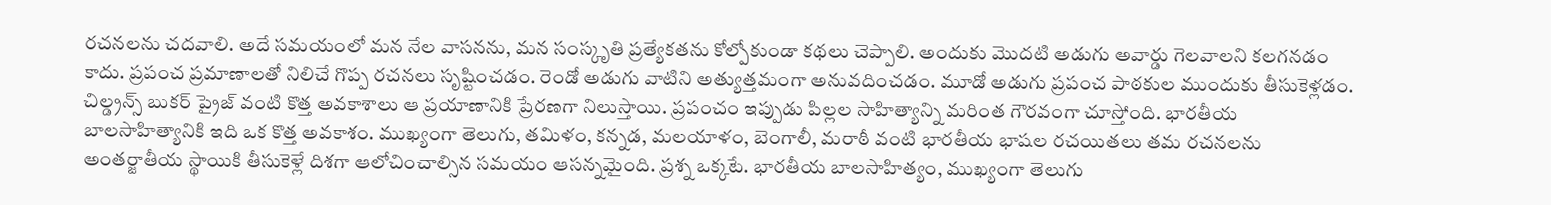రచనలను చదవాలి. అదే సమయంలో మన నేల వాసనను, మన సంస్కృతి ప్రత్యేకతను కోల్పోకుండా కథలు చెప్పాలి. అందుకు మొదటి అడుగు అవార్డు గెలవాలని కలగనడం కాదు. ప్రపంచ ప్రమాణాలతో నిలిచే గొప్ప రచనలు సృష్టించడం. రెండో అడుగు వాటిని అత్యుత్తమంగా అనువదించడం. మూడో అడుగు ప్రపంచ పాఠకుల ముందుకు తీసుకెళ్లడం. చిల్డ్రన్స్ బుకర్ ప్రైజ్ వంటి కొత్త అవకాశాలు ఆ ప్రయాణానికి ప్రేరణగా నిలుస్తాయి. ప్రపంచం ఇప్పుడు పిల్లల సాహిత్యాన్ని మరింత గౌరవంగా చూస్తోంది. భారతీయ బాలసాహిత్యానికి ఇది ఒక కొత్త అవకాశం. ముఖ్యంగా తెలుగు, తమిళం, కన్నడ, మలయాళం, బెంగాలీ, మరాఠీ వంటి భారతీయ భాషల రచయితలు తమ రచనలను అంతర్జాతీయ స్థాయికి తీసుకెళ్లే దిశగా ఆలోచించాల్సిన సమయం ఆసన్నమైంది. ప్రశ్న ఒక్కటే. భారతీయ బాలసాహిత్యం, ముఖ్యంగా తెలుగు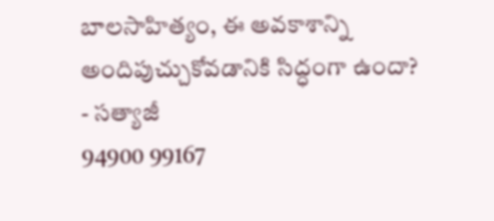బాలసాహిత్యం, ఈ అవకాశాన్ని అందిపుచ్చుకోవడానికి సిద్ధంగా ఉందా?
- సత్యాజీ
94900 99167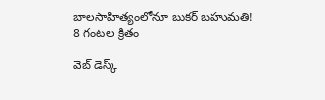బాలసాహిత్యంలోనూ బుకర్ బహుమతి!
8 గంటల క్రితం

వెబ్ డెస్క్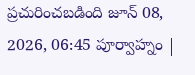ప్రచురించబడింది జూన్ 08, 2026, 06:45 పూర్వాహ్నం |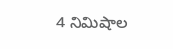4 నిమిషాల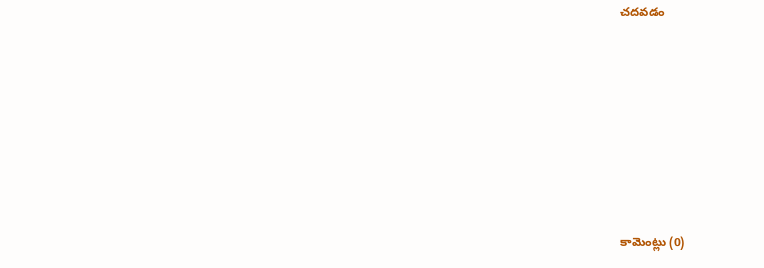చదవడం







కామెంట్లు (0)